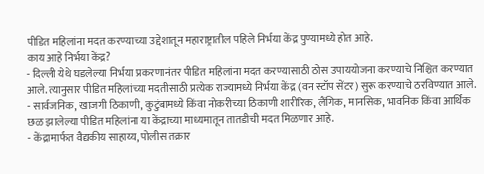पीडित महिलांना मदत करण्याच्या उद्देशातून महाराष्ट्रातील पहिले निर्भया केंद्र पुण्यामध्ये होत आहे.
काय आहे निर्भया केंद्र?
- दिल्ली येथे घडलेल्या निर्भया प्रकरणानंतर पीडित महिलांना मदत करण्यासाठी ठोस उपाययोजना करण्याचे निश्चित करण्यात आले. त्यानुसार पीडित महिलांच्या मदतीसाठी प्रत्येक राज्यामध्ये निर्भया केंद्र (वन स्टॉप सेंटर) सुरू करण्याचे ठरविण्यात आले.
- सार्वजनिक, खाजगी ठिकाणी, कुटुंबामध्ये किंवा नोकरीच्या ठिकाणी शारीरिक, लैंगिक, मानसिक, भावनिक किंवा आर्थिक छळ झालेल्या पीडित महिलांना या केंद्राच्या माध्यमातून तातडीची मदत मिळणार आहे.
- केंद्रामार्फत वैद्यकीय साहाय्य, पोलीस तक्रार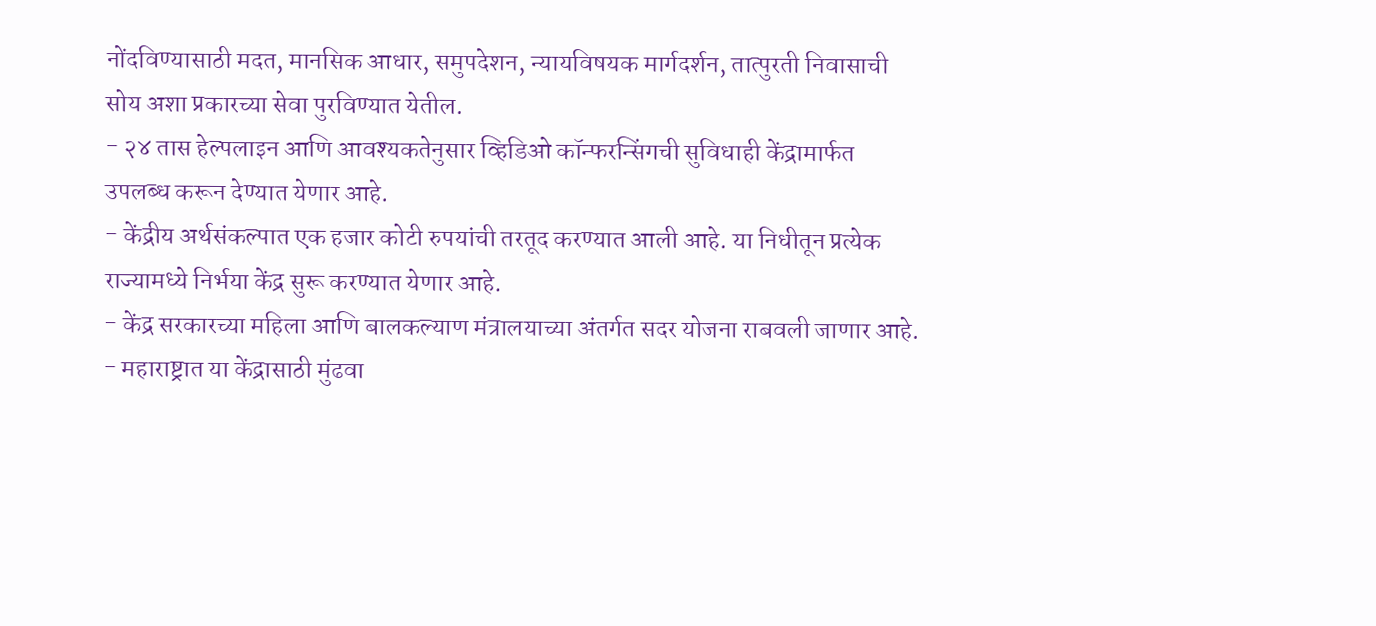नोंदविण्यासाठी मदत, मानसिक आधार, समुपदेशन, न्यायविषयक मार्गदर्शन, तात्पुरती निवासाची सोय अशा प्रकारच्या सेवा पुरविण्यात येतील.
- २४ तास हेल्पलाइन आणि आवश्यकतेनुसार व्हिडिओ कॉन्फरन्सिंगची सुविधाही केंद्रामार्फत उपलब्ध करून देण्यात येणार आहे.
- केंद्रीय अर्थसंकल्पात एक हजार कोटी रुपयांची तरतूद करण्यात आली आहे. या निधीतून प्रत्येक राज्यामध्ये निर्भया केंद्र सुरू करण्यात येणार आहे.
- केंद्र सरकारच्या महिला आणि बालकल्याण मंत्रालयाच्या अंतर्गत सदर योजना राबवली जाणार आहे.
- महाराष्ट्रात या केंद्रासाठी मुंढवा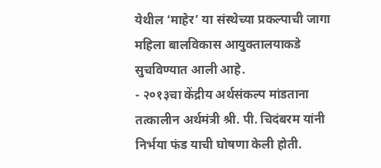येथील ‘माहेर’ या संस्थेच्या प्रकल्पाची जागा महिला बालविकास आयुक्तालयाकडे सुचविण्यात आली आहे.
- २०१३चा केंद्रीय अर्थसंकल्प मांडताना तत्कालीन अर्थमंत्री श्री. पी. चिदंबरम यांनी निर्भया फंड याची घोषणा केली होती.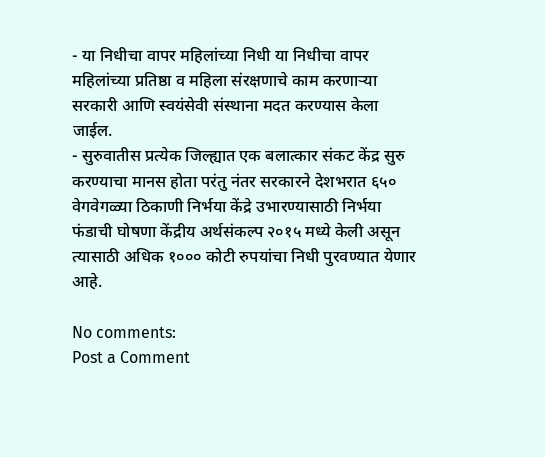- या निधीचा वापर महिलांच्या निधी या निधीचा वापर महिलांच्या प्रतिष्ठा व महिला संरक्षणाचे काम करणाऱ्या सरकारी आणि स्वयंसेवी संस्थाना मदत करण्यास केला जाईल.
- सुरुवातीस प्रत्येक जिल्ह्यात एक बलात्कार संकट केंद्र सुरु करण्याचा मानस होता परंतु नंतर सरकारने देशभरात ६५० वेगवेगळ्या ठिकाणी निर्भया केंद्रे उभारण्यासाठी निर्भया फंडाची घोषणा केंद्रीय अर्थसंकल्प २०१५ मध्ये केली असून त्यासाठी अधिक १००० कोटी रुपयांचा निधी पुरवण्यात येणार आहे.

No comments:
Post a Comment